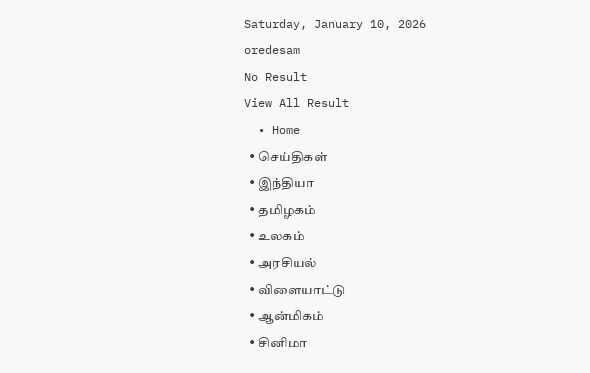Saturday, January 10, 2026
oredesam
No Result
View All Result
  • Home
  • செய்திகள்
  • இந்தியா
  • தமிழகம்
  • உலகம்
  • அரசியல்
  • விளையாட்டு
  • ஆன்மிகம்
  • சினிமா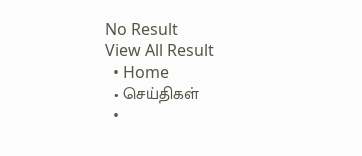No Result
View All Result
  • Home
  • செய்திகள்
  •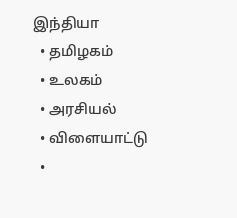இந்தியா
  • தமிழகம்
  • உலகம்
  • அரசியல்
  • விளையாட்டு
  •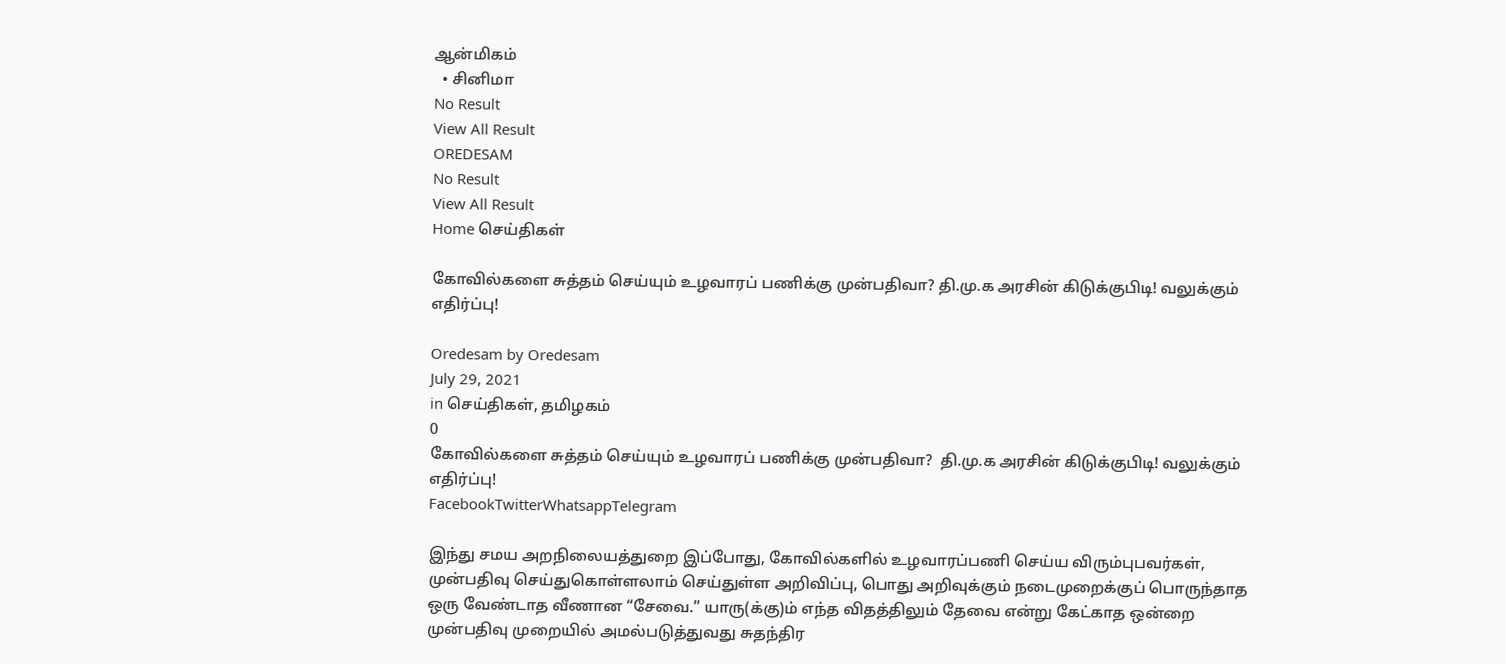ஆன்மிகம்
  • சினிமா
No Result
View All Result
OREDESAM
No Result
View All Result
Home செய்திகள்

கோவில்களை சுத்தம் செய்யும் உழவாரப் பணிக்கு முன்பதிவா? தி.மு.க அரசின் கிடுக்குபிடி! வலுக்கும் எதிர்ப்பு!

Oredesam by Oredesam
July 29, 2021
in செய்திகள், தமிழகம்
0
கோவில்களை சுத்தம் செய்யும் உழவாரப் பணிக்கு முன்பதிவா?  தி.மு.க அரசின் கிடுக்குபிடி! வலுக்கும் எதிர்ப்பு!
FacebookTwitterWhatsappTelegram

இந்து சமய அறநிலையத்துறை இப்போது, கோவில்களில் உழவாரப்பணி செய்ய விரும்புபவர்கள், முன்பதிவு செய்துகொள்ளலாம் செய்துள்ள அறிவிப்பு, பொது அறிவுக்கும் நடைமுறைக்குப் பொருந்தாத ஒரு வேண்டாத வீணான “சேவை.” யாரு(க்கு)ம் எந்த விதத்திலும் தேவை என்று கேட்காத ஒன்றை முன்பதிவு முறையில் அமல்படுத்துவது சுதந்திர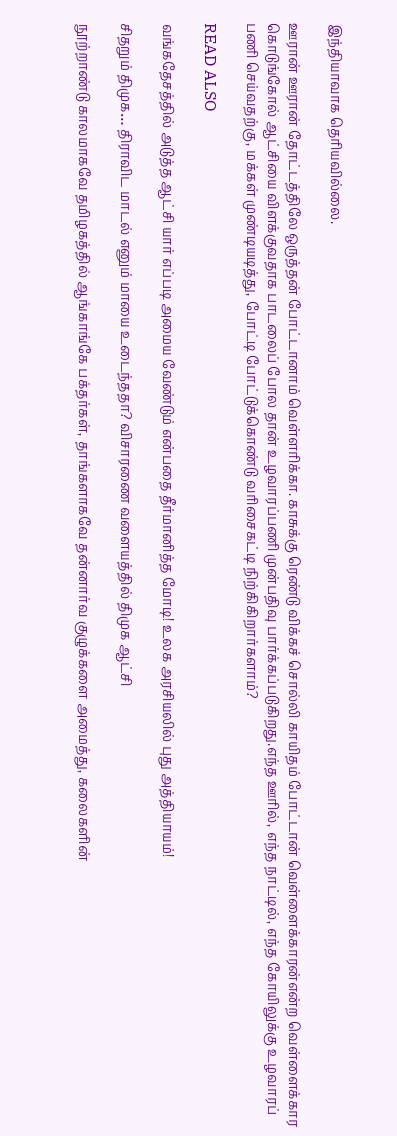இந்தியாவாக தெரியவில்லை.

ஊரான் ஊரான் தோட்டத்திலே ஒருத்தன் போட்டானாம் வெள்ளரிக்கா. காசுக்கு ரெண்டு விக்கச் சொல்லி காயிதம் போட்டான் வெள்ளைக்காரன்என்ற வெள்ளைக்கார கொடுங்கோல் ஆட்சியை விளக்குவதாக பாடலைப் போல தான் உழவாரப்பணி முன்பதிவு பார்க்கப்படுகிறது.எந்த ஊரில், எந்த நாட்டில், எந்த கோயிலுக்கு உழவாரப் பணி செய்வதற்கு, மக்கள் முண்டியடித்து, போட்டி போட்டுக்கொண்டு வரிசைகட்டி நிற்கிகிறார்களாம்?

READ ALSO

வங்கதேசத்தில் அடுத்த ஆட்சி யார் எப்படி அமைய வேண்டும் என்பதை தீர்மானித்த மோடி! உலக அரசியலில் புது அத்தியாயம்!

சிதறும் திமுக… திராவிட மாடல் எனும் மாயை உடைந்ததா? விசாரணை வளையத்தில் திமுக ஆட்சி

நூற்றாண்டு காலமாகவே தமிழகத்தில் ஆங்காங்கே பக்தர்கள், தாங்களாகவே தன்னார்வ குழுக்களை அமைத்து, கலைகளின்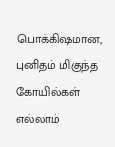பொக்கிஷமான, புனிதம் மிகுந்த கோயில்கள் எல்லாம்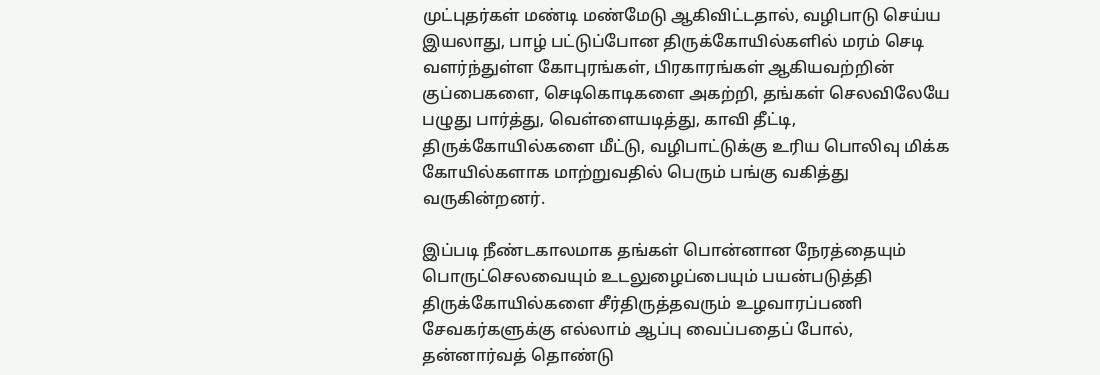முட்புதர்கள் மண்டி மண்மேடு ஆகிவிட்டதால், வழிபாடு செய்ய இயலாது, பாழ் பட்டுப்போன திருக்கோயில்களில் மரம் செடி வளர்ந்துள்ள கோபுரங்கள், பிரகாரங்கள் ஆகியவற்றின் குப்பைகளை, செடிகொடிகளை அகற்றி, தங்கள் செலவிலேயே பழுது பார்த்து, வெள்ளையடித்து, காவி தீட்டி, திருக்கோயில்களை மீட்டு, வழிபாட்டுக்கு உரிய பொலிவு மிக்க கோயில்களாக மாற்றுவதில் பெரும் பங்கு வகித்து வருகின்றனர்.

இப்படி நீண்டகாலமாக தங்கள் பொன்னான நேரத்தையும் பொருட்செலவையும் உடலுழைப்பையும் பயன்படுத்தி திருக்கோயில்களை சீர்திருத்தவரும் உழவாரப்பணி சேவகர்களுக்கு எல்லாம் ஆப்பு வைப்பதைப் போல், தன்னார்வத் தொண்டு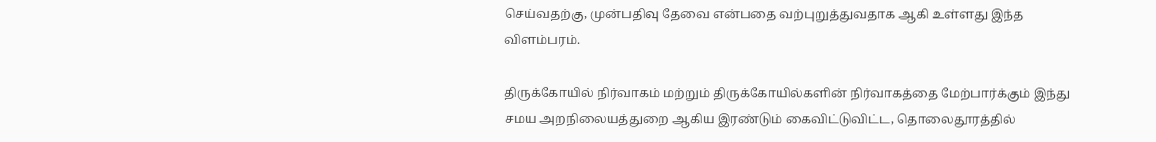செய்வதற்கு, முன்பதிவு தேவை என்பதை வற்புறுத்துவதாக ஆகி உள்ளது இந்த விளம்பரம்.

திருக்கோயில் நிர்வாகம் மற்றும் திருக்கோயில்களின் நிர்வாகத்தை மேற்பார்க்கும் இந்து சமய அறநிலையத்துறை ஆகிய இரண்டும் கைவிட்டுவிட்ட, தொலைதூரத்தில்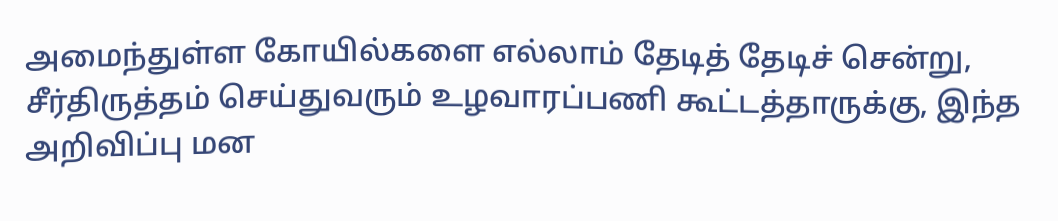அமைந்துள்ள கோயில்களை எல்லாம் தேடித் தேடிச் சென்று, சீர்திருத்தம் செய்துவரும் உழவாரப்பணி கூட்டத்தாருக்கு, இந்த அறிவிப்பு மன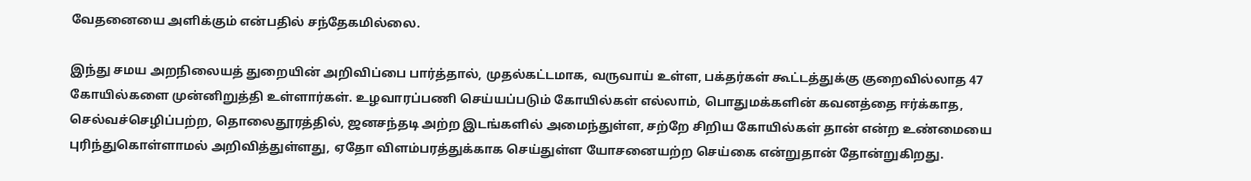வேதனையை அளிக்கும் என்பதில் சந்தேகமில்லை.

இந்து சமய அறநிலையத் துறையின் அறிவிப்பை பார்த்தால், முதல்கட்டமாக, வருவாய் உள்ள, பக்தர்கள் கூட்டத்துக்கு குறைவில்லாத 47 கோயில்களை முன்னிறுத்தி உள்ளார்கள். உழவாரப்பணி செய்யப்படும் கோயில்கள் எல்லாம், பொதுமக்களின் கவனத்தை ஈர்க்காத, செல்வச்செழிப்பற்ற, தொலைதூரத்தில், ஜனசந்தடி அற்ற இடங்களில் அமைந்துள்ள, சற்றே சிறிய கோயில்கள் தான் என்ற உண்மையை புரிந்துகொள்ளாமல் அறிவித்துள்ளது, ஏதோ விளம்பரத்துக்காக செய்துள்ள யோசனையற்ற செய்கை என்றுதான் தோன்றுகிறது.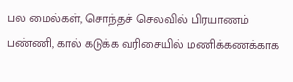பல மைல்கள், சொந்தச் செலவில் பிரயாணம் பண்ணி, கால் கடுக்க வரிசையில் மணிக்கணக்காக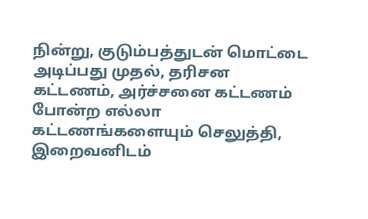நின்று, குடும்பத்துடன் மொட்டை அடிப்பது முதல், தரிசன கட்டணம், அர்ச்சனை கட்டணம் போன்ற எல்லா கட்டணங்களையும் செலுத்தி, இறைவனிடம்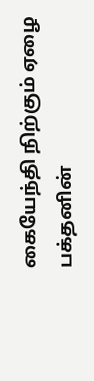கையேந்தி நிற்கும் ஏழை பக்தனின்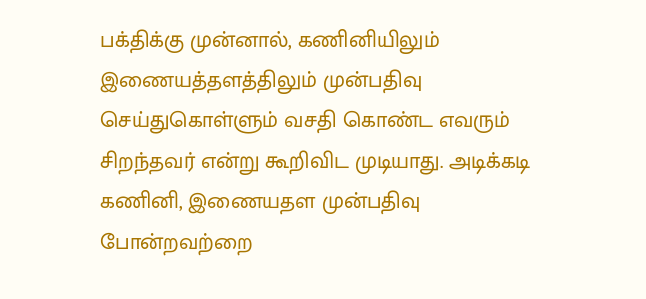பக்திக்கு முன்னால், கணினியிலும் இணையத்தளத்திலும் முன்பதிவு செய்துகொள்ளும் வசதி கொண்ட எவரும் சிறந்தவர் என்று கூறிவிட முடியாது. அடிக்கடி கணினி, இணையதள முன்பதிவு போன்றவற்றை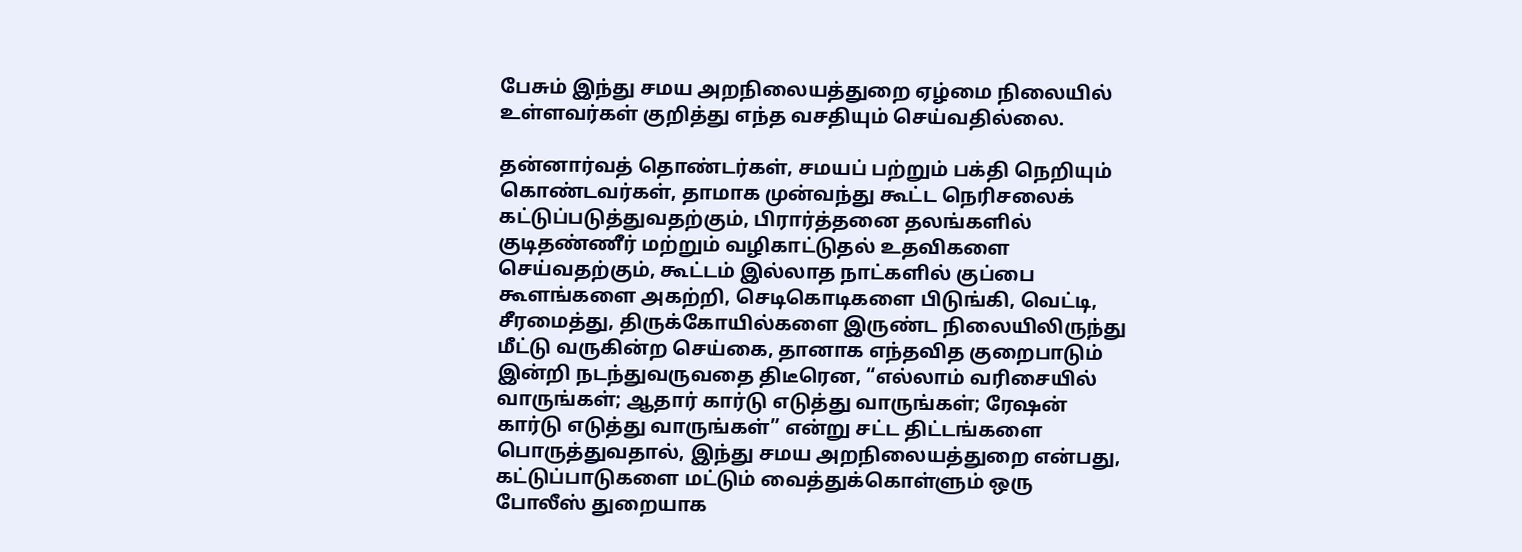பேசும் இந்து சமய அறநிலையத்துறை ஏழ்மை நிலையில் உள்ளவர்கள் குறித்து எந்த வசதியும் செய்வதில்லை.

தன்னார்வத் தொண்டர்கள், சமயப் பற்றும் பக்தி நெறியும் கொண்டவர்கள், தாமாக முன்வந்து கூட்ட நெரிசலைக் கட்டுப்படுத்துவதற்கும், பிரார்த்தனை தலங்களில் குடிதண்ணீர் மற்றும் வழிகாட்டுதல் உதவிகளை செய்வதற்கும், கூட்டம் இல்லாத நாட்களில் குப்பை கூளங்களை அகற்றி, செடிகொடிகளை பிடுங்கி, வெட்டி, சீரமைத்து, திருக்கோயில்களை இருண்ட நிலையிலிருந்து மீட்டு வருகின்ற செய்கை, தானாக எந்தவித குறைபாடும் இன்றி நடந்துவருவதை திடீரென, “எல்லாம் வரிசையில் வாருங்கள்; ஆதார் கார்டு எடுத்து வாருங்கள்; ரேஷன் கார்டு எடுத்து வாருங்கள்” என்று சட்ட திட்டங்களை பொருத்துவதால், இந்து சமய அறநிலையத்துறை என்பது, கட்டுப்பாடுகளை மட்டும் வைத்துக்கொள்ளும் ஒரு போலீஸ் துறையாக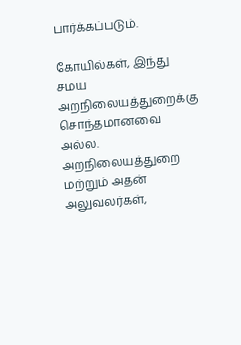பார்க்கப்படும்.

கோயில்கள், இந்து சமய அறநிலையத்துறைக்கு சொந்தமானவை அல்ல. அறநிலையத்துறை மற்றும் அதன் அலுவலர்கள்,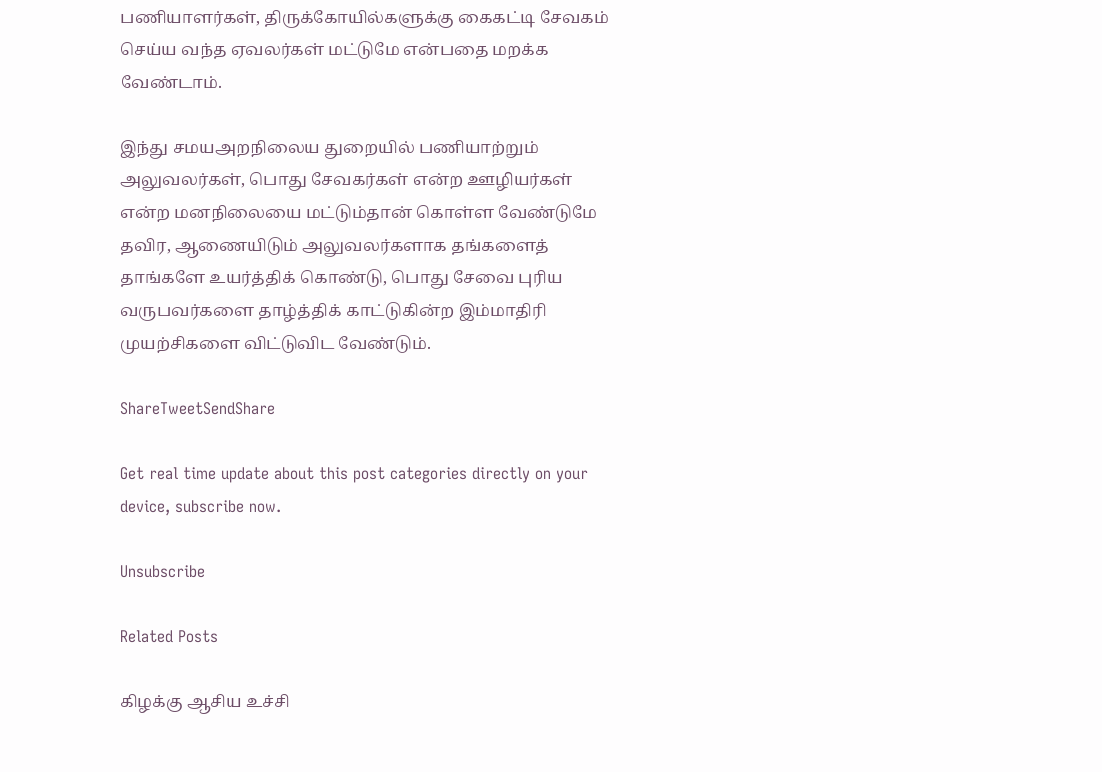பணியாளர்கள், திருக்கோயில்களுக்கு கைகட்டி சேவகம் செய்ய வந்த ஏவலர்கள் மட்டுமே என்பதை மறக்க வேண்டாம்.

இந்து சமயஅறநிலைய துறையில் பணியாற்றும் அலுவலர்கள், பொது சேவகர்கள் என்ற ஊழியர்கள் என்ற மனநிலையை மட்டும்தான் கொள்ள வேண்டுமே தவிர, ஆணையிடும் அலுவலர்களாக தங்களைத் தாங்களே உயர்த்திக் கொண்டு, பொது சேவை புரிய வருபவர்களை தாழ்த்திக் காட்டுகின்ற இம்மாதிரி முயற்சிகளை விட்டுவிட வேண்டும்.

ShareTweetSendShare

Get real time update about this post categories directly on your device, subscribe now.

Unsubscribe

Related Posts

கிழக்கு ஆசிய உச்சி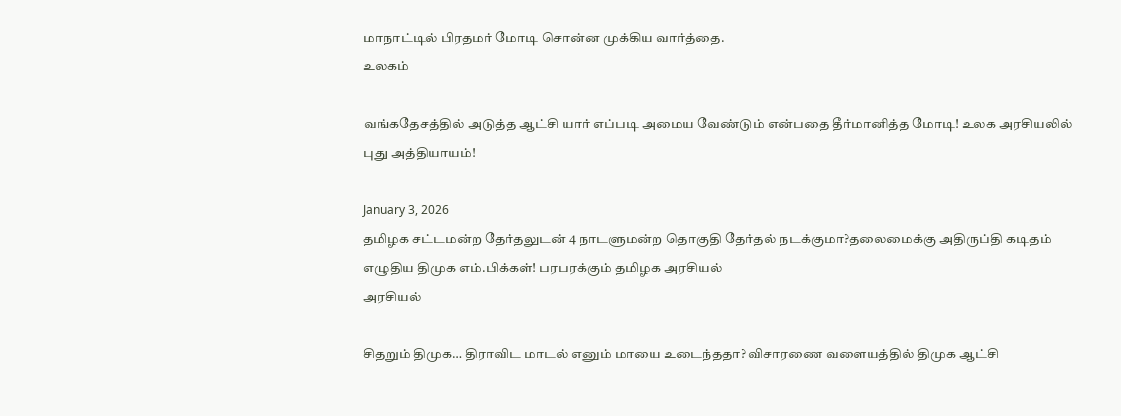மாநாட்டில் பிரதமர் மோடி சொன்ன முக்கிய வார்த்தை.
உலகம்

வங்கதேசத்தில் அடுத்த ஆட்சி யார் எப்படி அமைய வேண்டும் என்பதை தீர்மானித்த மோடி! உலக அரசியலில் புது அத்தியாயம்!

January 3, 2026
தமிழக சட்டமன்ற தேர்தலுடன் 4 நாடளுமன்ற தொகுதி தேர்தல் நடக்குமா?தலைமைக்கு அதிருப்தி கடிதம் எழுதிய திமுக எம்.பிக்கள்! பரபரக்கும் தமிழக அரசியல்
அரசியல்

சிதறும் திமுக… திராவிட மாடல் எனும் மாயை உடைந்ததா? விசாரணை வளையத்தில் திமுக ஆட்சி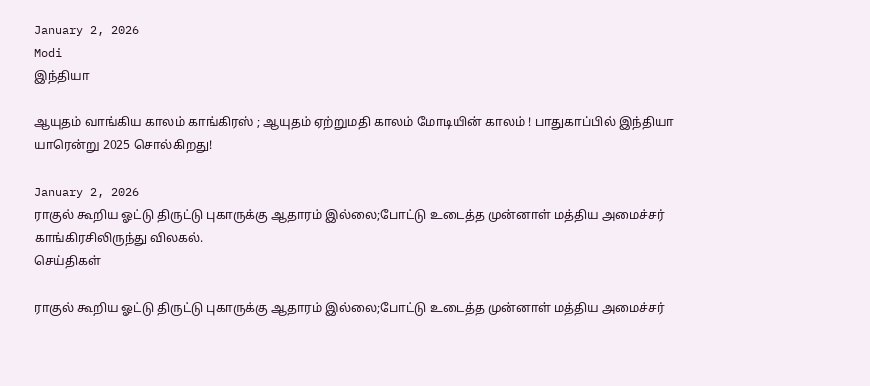January 2, 2026
Modi
இந்தியா

ஆயுதம் வாங்கிய காலம் காங்கிரஸ் ; ஆயுதம் ஏற்றுமதி காலம் மோடியின் காலம் ! பாதுகாப்பில் இந்தியா யாரென்று 2025 சொல்கிறது!

January 2, 2026
ராகுல் கூறிய ஓட்டு திருட்டு புகாருக்கு ஆதாரம் இல்லை;போட்டு உடைத்த முன்னாள் மத்திய அமைச்சர் காங்கிரசிலிருந்து விலகல்.
செய்திகள்

ராகுல் கூறிய ஓட்டு திருட்டு புகாருக்கு ஆதாரம் இல்லை;போட்டு உடைத்த முன்னாள் மத்திய அமைச்சர்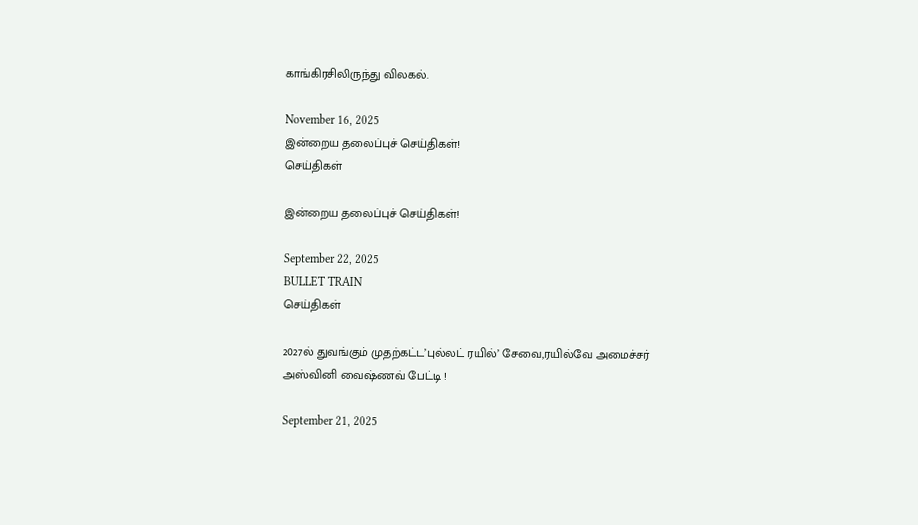காங்கிரசிலிருந்து விலகல்.

November 16, 2025
இன்றைய தலைப்புச் செய்திகள்!
செய்திகள்

இன்றைய தலைப்புச் செய்திகள்!

September 22, 2025
BULLET TRAIN
செய்திகள்

2027ல் துவங்கும் முதற்கட்ட’புல்லட் ரயில்’ சேவை,ரயில்வே அமைச்சர் அஸ்வினி வைஷ்ணவ் பேட்டி !

September 21, 2025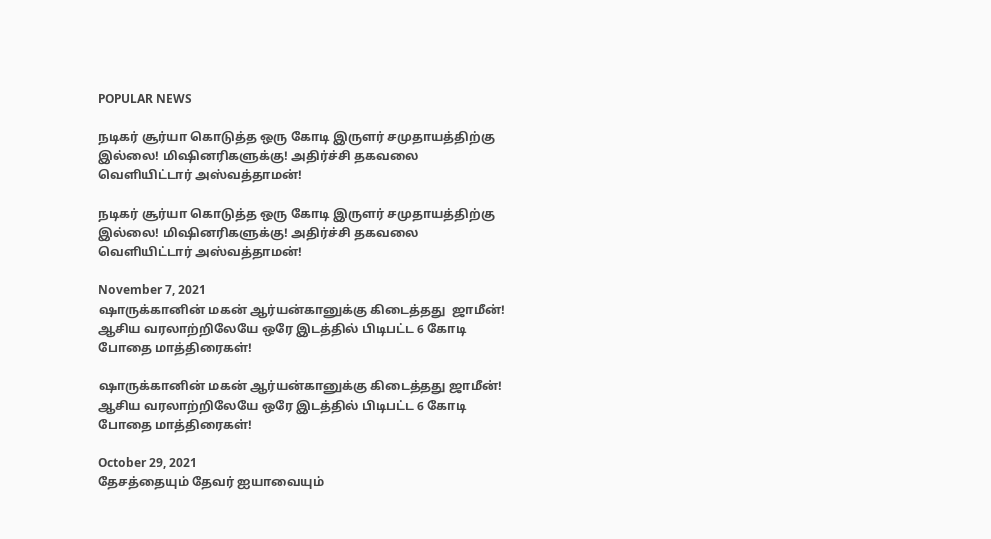POPULAR NEWS

நடிகர் சூர்யா கொடுத்த ஒரு கோடி இருளர் சமுதாயத்திற்கு இல்லை! மிஷினரிகளுக்கு! அதிர்ச்சி தகவலை வெளியிட்டார் அஸ்வத்தாமன்!

நடிகர் சூர்யா கொடுத்த ஒரு கோடி இருளர் சமுதாயத்திற்கு இல்லை! மிஷினரிகளுக்கு! அதிர்ச்சி தகவலை வெளியிட்டார் அஸ்வத்தாமன்!

November 7, 2021
ஷாருக்கானின் மகன் ஆர்யன்கானுக்கு கிடைத்தது  ஜாமீன்! ஆசிய வரலாற்றிலேயே ஒரே இடத்தில் பிடிபட்ட 6 கோடி போதை மாத்திரைகள்!

ஷாருக்கானின் மகன் ஆர்யன்கானுக்கு கிடைத்தது ஜாமீன்! ஆசிய வரலாற்றிலேயே ஒரே இடத்தில் பிடிபட்ட 6 கோடி போதை மாத்திரைகள்!

October 29, 2021
தேசத்தையும் தேவர் ஐயாவையும்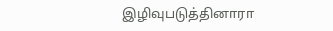இழிவுபடுத்தினாரா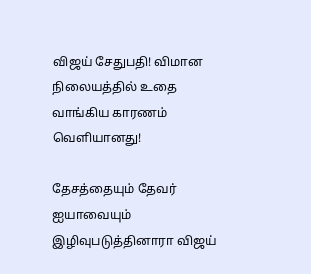விஜய் சேதுபதி! விமான நிலையத்தில் உதை வாங்கிய காரணம் வெளியானது!

தேசத்தையும் தேவர் ஐயாவையும் இழிவுபடுத்தினாரா விஜய்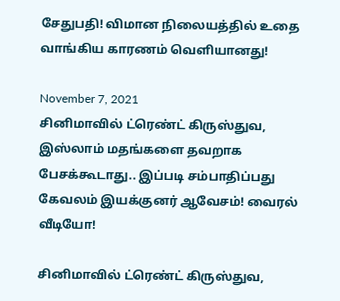சேதுபதி! விமான நிலையத்தில் உதை வாங்கிய காரணம் வெளியானது!

November 7, 2021
சினிமாவில் ட்ரெண்ட் கிருஸ்துவ, இஸ்லாம் மதங்களை தவறாக பேசக்கூடாது.. இப்படி சம்பாதிப்பது கேவலம் இயக்குனர் ஆவேசம்! வைரல் வீடியோ!

சினிமாவில் ட்ரெண்ட் கிருஸ்துவ,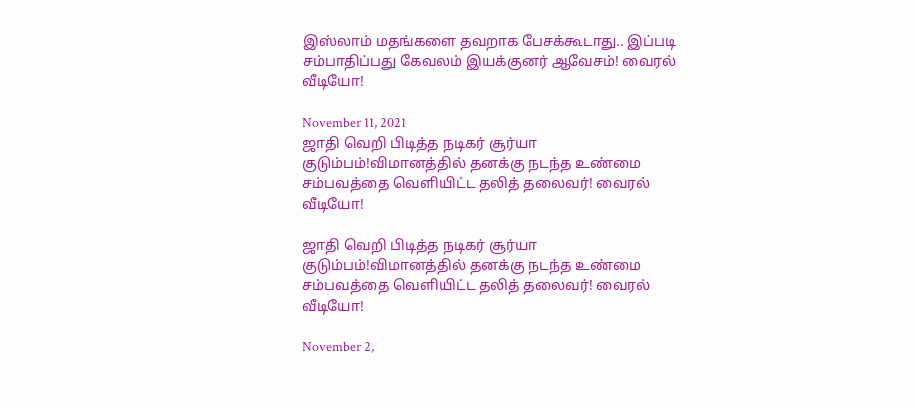இஸ்லாம் மதங்களை தவறாக பேசக்கூடாது.. இப்படி சம்பாதிப்பது கேவலம் இயக்குனர் ஆவேசம்! வைரல் வீடியோ!

November 11, 2021
ஜாதி வெறி பிடித்த நடிகர் சூர்யா குடும்பம்!விமானத்தில் தனக்கு நடந்த உண்மை சம்பவத்தை வெளியிட்ட தலித் தலைவர்! வைரல் வீடியோ!

ஜாதி வெறி பிடித்த நடிகர் சூர்யா குடும்பம்!விமானத்தில் தனக்கு நடந்த உண்மை சம்பவத்தை வெளியிட்ட தலித் தலைவர்! வைரல் வீடியோ!

November 2,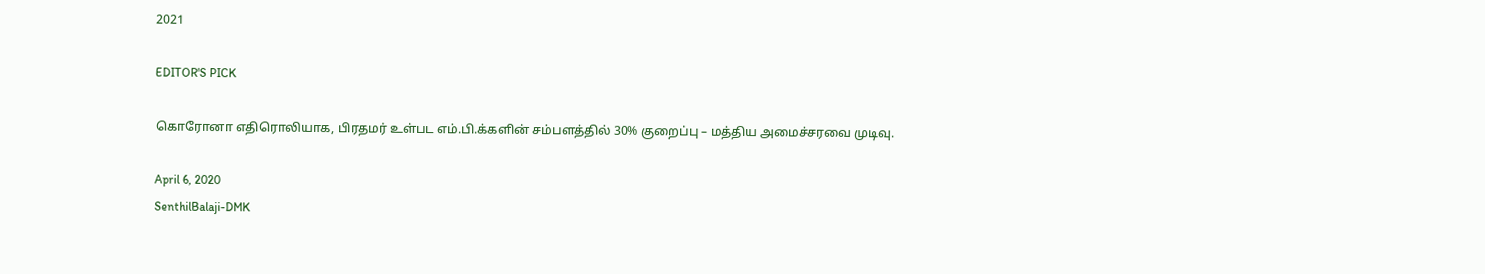2021

EDITOR'S PICK

கொரோனா எதிரொலியாக, பிரதமர் உள்பட எம்.பி.க்களின் சம்பளத்தில் 30% குறைப்பு – மத்திய அமைச்சரவை முடிவு.

April 6, 2020
SenthilBalaji-DMK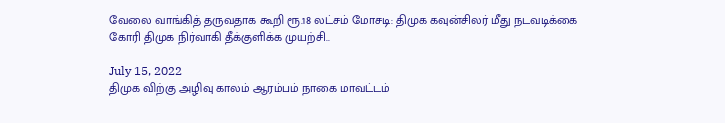வேலை வாங்கித் தருவதாக கூறி ரூ.18 லட்சம் மோசடி: திமுக கவுன்சிலர் மீது நடவடிக்கை கோரி திமுக நிர்வாகி தீக்குளிக்க முயற்சி..

July 15, 2022
திமுக விற்கு அழிவு காலம் ஆரம்பம் நாகை மாவட்டம்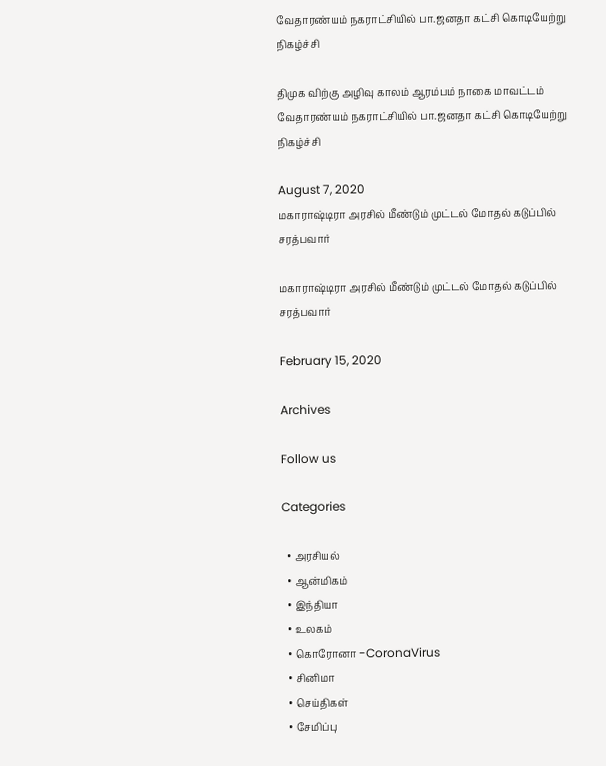வேதாரண்யம் நகராட்சியில் பா.ஜனதா கட்சி கொடியேற்று நிகழ்ச்சி

திமுக விற்கு அழிவு காலம் ஆரம்பம் நாகை மாவட்டம் வேதாரண்யம் நகராட்சியில் பா.ஜனதா கட்சி கொடியேற்று நிகழ்ச்சி

August 7, 2020
மகாராஷ்டிரா அரசில் மீண்டும் முட்டல் மோதல் கடுப்பில் சரத்பவார்

மகாராஷ்டிரா அரசில் மீண்டும் முட்டல் மோதல் கடுப்பில் சரத்பவார்

February 15, 2020

Archives

Follow us

Categories

  • அரசியல்
  • ஆன்மிகம்
  • இந்தியா
  • உலகம்
  • கொரோனா -CoronaVirus
  • சினிமா
  • செய்திகள்
  • சேமிப்பு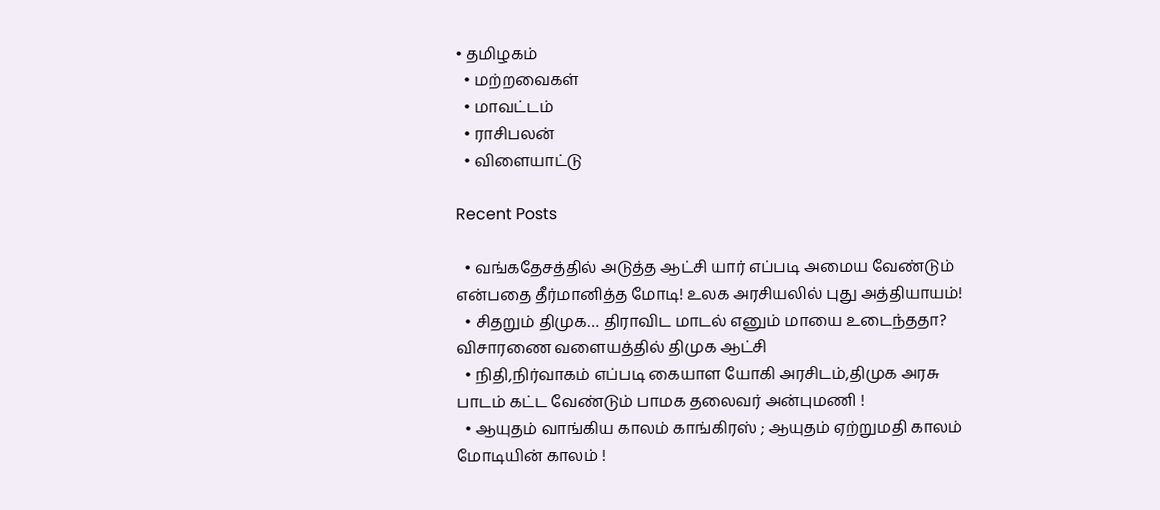• தமிழகம்
  • மற்றவைகள்
  • மாவட்டம்
  • ராசிபலன்
  • விளையாட்டு

Recent Posts

  • வங்கதேசத்தில் அடுத்த ஆட்சி யார் எப்படி அமைய வேண்டும் என்பதை தீர்மானித்த மோடி! உலக அரசியலில் புது அத்தியாயம்!
  • சிதறும் திமுக… திராவிட மாடல் எனும் மாயை உடைந்ததா? விசாரணை வளையத்தில் திமுக ஆட்சி
  • நிதி,நிர்வாகம் எப்படி கையாள யோகி அரசிடம்,திமுக அரசு பாடம் கட்ட வேண்டும் பாமக தலைவர் அன்புமணி !
  • ஆயுதம் வாங்கிய காலம் காங்கிரஸ் ; ஆயுதம் ஏற்றுமதி காலம் மோடியின் காலம் !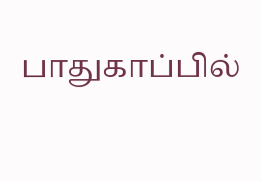பாதுகாப்பில்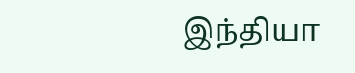இந்தியா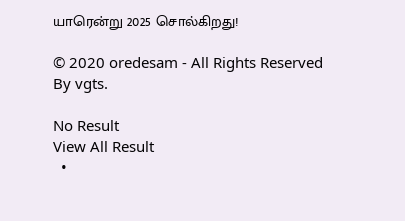யாரென்று 2025 சொல்கிறது!

© 2020 oredesam - All Rights Reserved By vgts.

No Result
View All Result
  •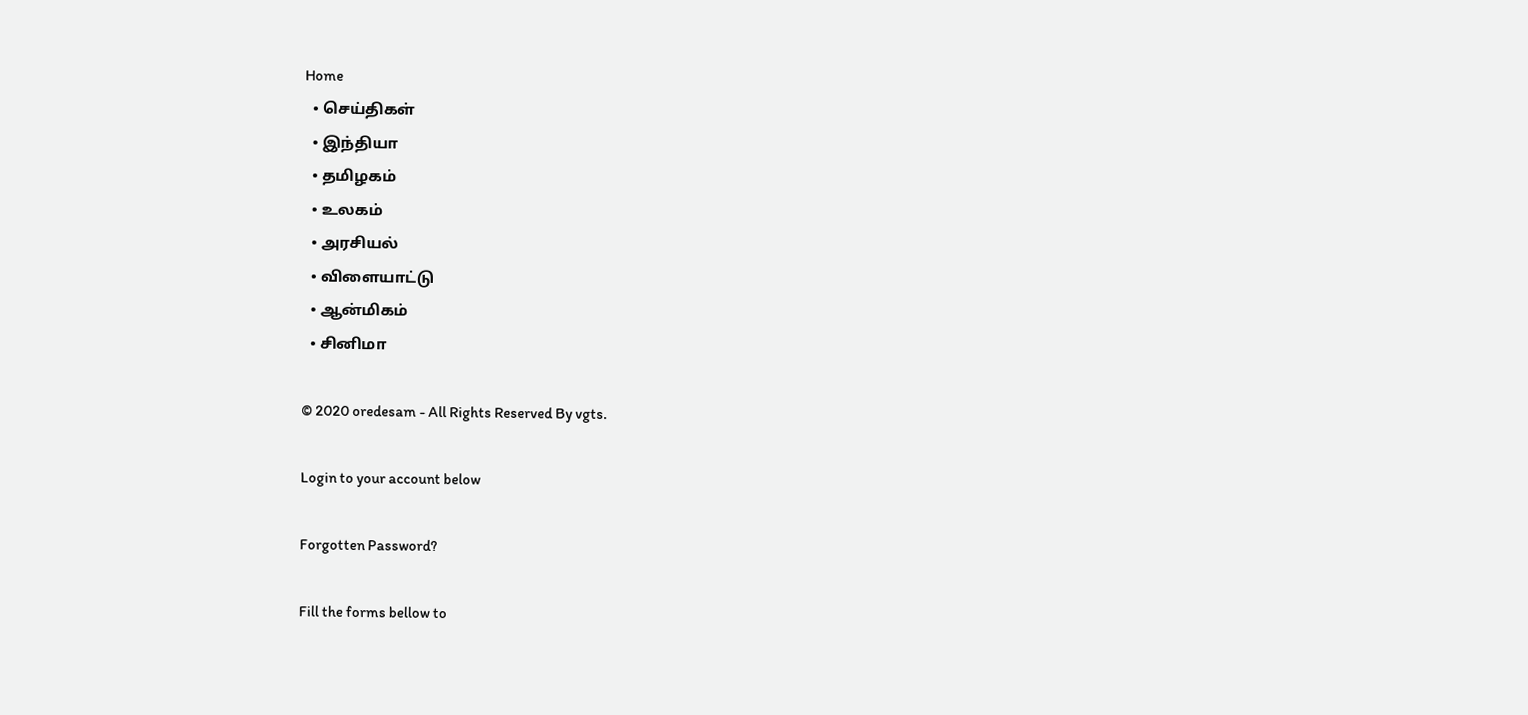Home
  • செய்திகள்
  • இந்தியா
  • தமிழகம்
  • உலகம்
  • அரசியல்
  • விளையாட்டு
  • ஆன்மிகம்
  • சினிமா

© 2020 oredesam - All Rights Reserved By vgts.

Login to your account below

Forgotten Password?

Fill the forms bellow to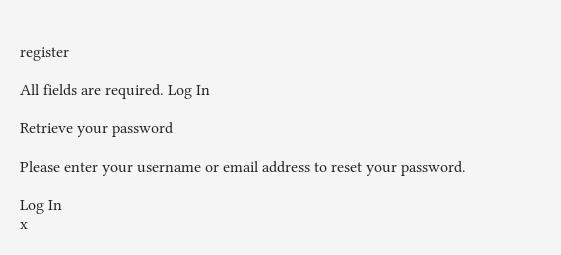register

All fields are required. Log In

Retrieve your password

Please enter your username or email address to reset your password.

Log In
x